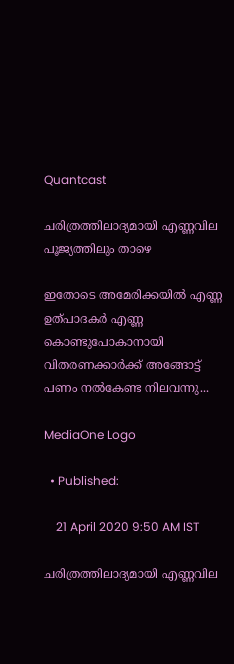Quantcast

ചരിത്രത്തിലാദ്യമായി എണ്ണവില പൂജ്യത്തിലും താഴെ

ഇതോടെ അമേരിക്കയില്‍ എണ്ണ ഉത്പാദകര്‍ എണ്ണ കൊണ്ടുപോകാനായി വിതരണക്കാര്‍ക്ക് അങ്ങോട്ട് പണം നല്‍കേണ്ട നിലവന്നു...

MediaOne Logo

  • Published:

    21 April 2020 9:50 AM IST

ചരിത്രത്തിലാദ്യമായി എണ്ണവില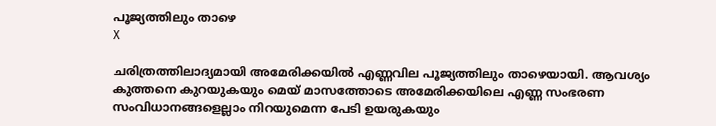പൂജ്യത്തിലും താഴെ
X

ചരിത്രത്തിലാദ്യമായി അമേരിക്കയില്‍ എണ്ണവില പൂജ്യത്തിലും താഴെയായി. ആവശ്യം കുത്തനെ കുറയുകയും മെയ് മാസത്തോടെ അമേരിക്കയിലെ എണ്ണ സംഭരണ സംവിധാനങ്ങളെല്ലാം നിറയുമെന്ന പേടി ഉയരുകയും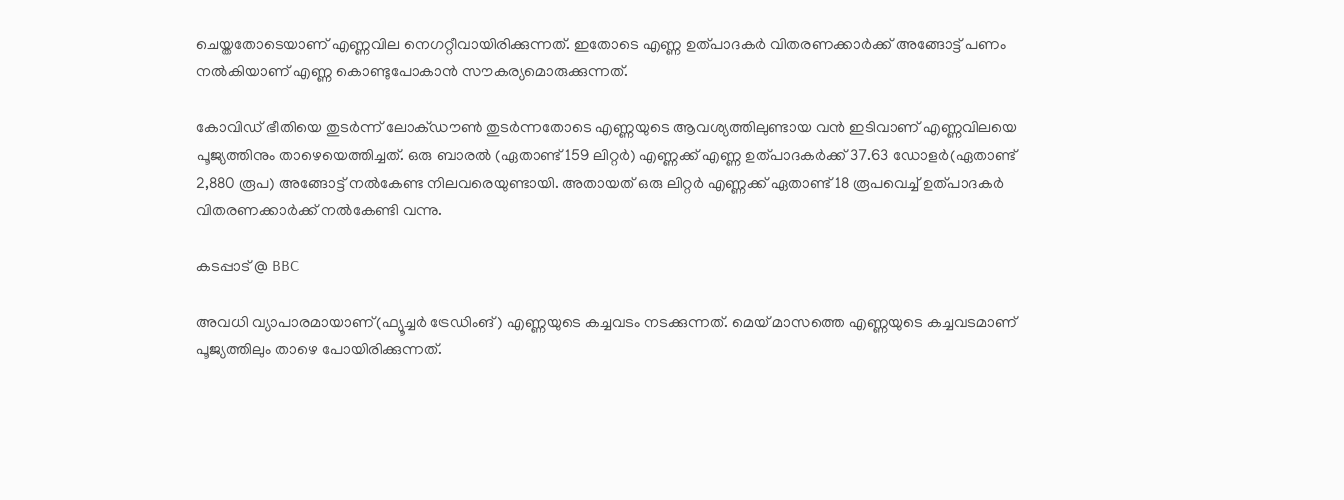ചെയ്തതോടെയാണ് എണ്ണവില നെഗറ്റീവായിരിക്കുന്നത്. ഇതോടെ എണ്ണ ഉത്പാദകര്‍ വിതരണക്കാര്‍ക്ക് അങ്ങോട്ട് പണം നല്‍കിയാണ് എണ്ണ കൊണ്ടുപോകാന്‍ സൗകര്യമൊരുക്കുന്നത്.

കോവിഡ് ഭീതിയെ തുടര്‍ന്ന് ലോക്ഡൗണ്‍ തുടര്‍ന്നതോടെ എണ്ണയുടെ ആവശ്യത്തിലുണ്ടായ വന്‍ ഇടിവാണ് എണ്ണവിലയെ പൂജ്യത്തിനും താഴെയെത്തിച്ചത്. ഒരു ബാരല്‍ (ഏതാണ്ട് 159 ലിറ്റര്‍) എണ്ണക്ക് എണ്ണ ഉത്പാദകര്‍ക്ക് 37.63 ഡോളര്‍(ഏതാണ്ട് 2,880 രൂപ) അങ്ങോട്ട് നല്‍കേണ്ട നിലവരെയുണ്ടായി. അതായത് ഒരു ലിറ്റര്‍ എണ്ണക്ക് ഏതാണ്ട് 18 രൂപവെച്ച് ഉത്പാദകര്‍ വിതരണക്കാര്‍ക്ക് നല്‍കേണ്ടി വന്നു.

കടപ്പാട് @ BBC

അവധി വ്യാപാരമായാണ്(ഫ്യൂച്ചര്‍ ട്രേഡിംങ്) എണ്ണയുടെ കച്ചവടം നടക്കുന്നത്. മെയ് മാസത്തെ എണ്ണയുടെ കച്ചവടമാണ് പൂജ്യത്തിലും താഴെ പോയിരിക്കുന്നത്.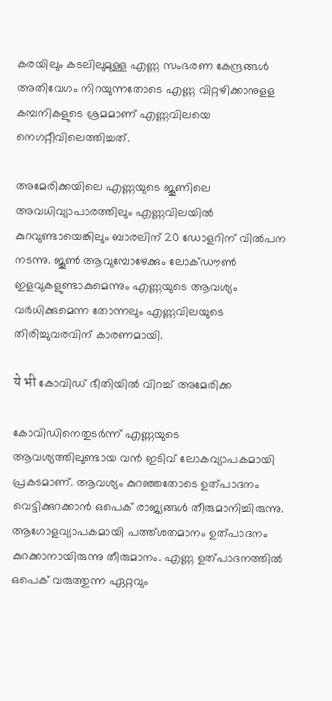കരയിലും കടലിലുമുള്ള എണ്ണ സംഭരണ കേന്ദ്രങ്ങള്‍ അതിവേഗം നിറയുന്നതോടെ എണ്ണ വിറ്റഴിക്കാനുളള കമ്പനികളുടെ ശ്രമമാണ് എണ്ണവിലയെ നെഗറ്റീവിലെത്തിച്ചത്.

അമേരിക്കയിലെ എണ്ണയുടെ ജൂണിലെ അവധിവ്യാപാരത്തിലും എണ്ണവിലയില്‍ കുറവുണ്ടായെങ്കിലും ബാരലിന് 20 ഡോളറിന് വില്‍പന നടന്നു. ജൂണ്‍ ആവുമ്പോഴേക്കും ലോക്ഡൗണ്‍ ഇളവുകളുണ്ടാകുമെന്നും എണ്ണയുടെ ആവശ്യം വര്‍ധിക്കുമെന്ന തോന്നലും എണ്ണവിലയുടെ തിരിച്ചുവരവിന് കാരണമായി.

ये भी കോവിഡ് ഭീതിയില്‍ വിറച്ച് അമേരിക്ക

കോവിഡിനെതുടര്‍ന്ന് എണ്ണയുടെ ആവശ്യത്തിലുണ്ടായ വന്‍ ഇടിവ് ലോകവ്യാപകമായി പ്രകടമാണ്. ആവശ്യം കുറഞ്ഞതോടെ ഉത്പാദനം വെട്ടിക്കുറക്കാന്‍ ഒപെക് രാജ്യങ്ങള്‍ തീരുമാനിച്ചിരുന്നു. ആഗോളവ്യാപകമായി പത്ത്ശതമാനം ഉത്പാദനം കുറക്കാനായിരുന്നു തീരുമാനം. എണ്ണ ഉത്പാദനത്തില്‍ ഒപെക് വരുത്തുന്ന ഏറ്റവും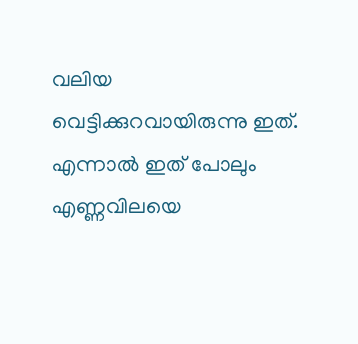വലിയ വെട്ടിക്കുറവായിരുന്നു ഇത്. എന്നാല്‍ ഇത് പോലും എണ്ണവിലയെ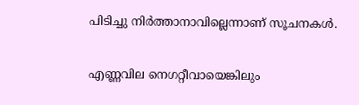പിടിച്ചു നിര്‍ത്താനാവില്ലെന്നാണ് സൂചനകള്‍.

എണ്ണവില നെഗറ്റീവായെങ്കിലും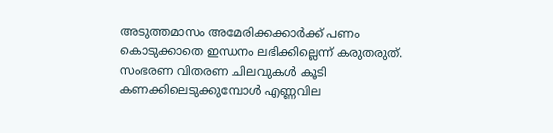അടുത്തമാസം അമേരിക്കക്കാര്‍ക്ക് പണം കൊടുക്കാതെ ഇന്ധനം ലഭിക്കില്ലെന്ന് കരുതരുത്. സംഭരണ വിതരണ ചിലവുകള്‍ കൂടി കണക്കിലെടുക്കുമ്പോള്‍ എണ്ണവില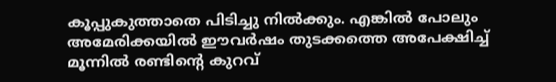കൂപ്പുകുത്താതെ പിടിച്ചു നില്‍ക്കും. എങ്കില്‍ പോലും അമേരിക്കയില്‍ ഈവര്‍ഷം തുടക്കത്തെ അപേക്ഷിച്ച് മൂന്നില്‍ രണ്ടിന്റെ കുറവ്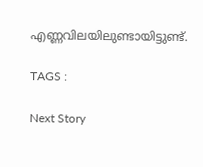എണ്ണവിലയിലുണ്ടായിട്ടുണ്ട്.

TAGS :

Next Story